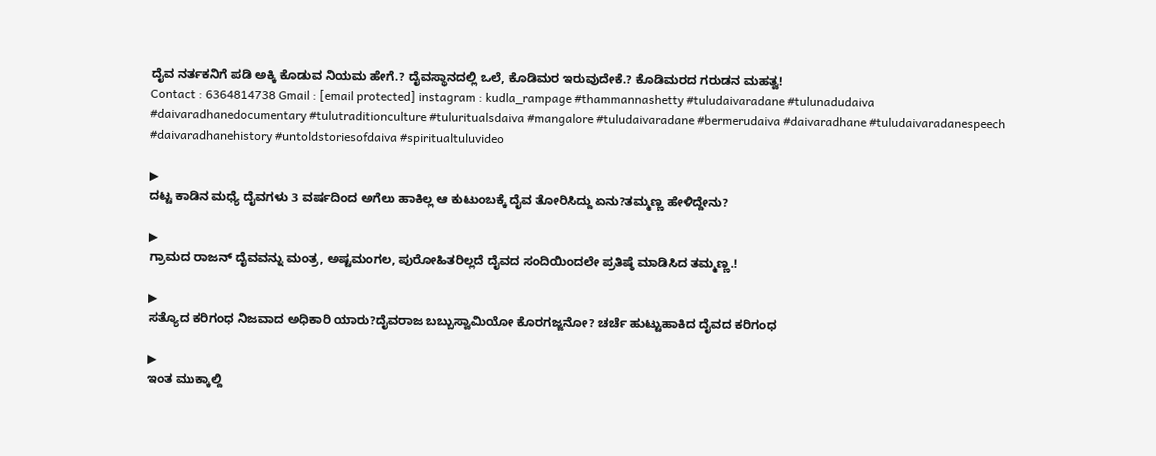ದೈವ ನರ್ತಕನಿಗೆ ಪಡಿ ಅಕ್ಕಿ ಕೊಡುವ ನಿಯಮ ಹೇಗೆ.? ದೈವಸ್ಥಾನದಲ್ಲಿ ಒಲೆ, ಕೊಡಿಮರ ಇರುವುದೇಕೆ.? ಕೊಡಿಮರದ ಗರುಡನ ಮಹತ್ವ!
Contact : 6364814738 Gmail : [email protected] instagram : kudla_rampage #thammannashetty #tuludaivaradane #tulunadudaiva #daivaradhanedocumentary #tulutraditionculture #tuluritualsdaiva #mangalore #tuludaivaradane #bermerudaiva #daivaradhane #tuludaivaradanespeech #daivaradhanehistory #untoldstoriesofdaiva #spiritualtuluvideo

▶
ದಟ್ಟ ಕಾಡಿನ ಮಧ್ಯೆ ದೈವಗಳು 3 ವರ್ಷದಿಂದ ಅಗೆಲು ಹಾಕಿಲ್ಲ ಆ ಕುಟುಂಬಕ್ಕೆ ದೈವ ತೋರಿಸಿದ್ದು ಏನು?ತಮ್ಮಣ್ಣ ಹೇಳಿದ್ದೇನು?

▶
ಗ್ರಾಮದ ರಾಜನ್ ದೈವವನ್ನು ಮಂತ್ರ, ಅಷ್ಟಮಂಗಲ, ಪುರೋಹಿತರಿಲ್ಲದೆ ದೈವದ ಸಂದಿಯಿಂದಲೇ ಪ್ರತಿಷ್ಠೆ ಮಾಡಿಸಿದ ತಮ್ಮಣ್ಣ.!

▶
ಸತ್ಯೊದ ಕರಿಗಂಧ ನಿಜವಾದ ಅಧಿಕಾರಿ ಯಾರು?ದೈವರಾಜ ಬಬ್ಬುಸ್ವಾಮಿಯೋ ಕೊರಗಜ್ಜನೋ? ಚರ್ಚೆ ಹುಟ್ಟುಹಾಕಿದ ದೈವದ ಕರಿಗಂಧ

▶
ಇಂತ ಮುಕ್ಕಾಲ್ದಿ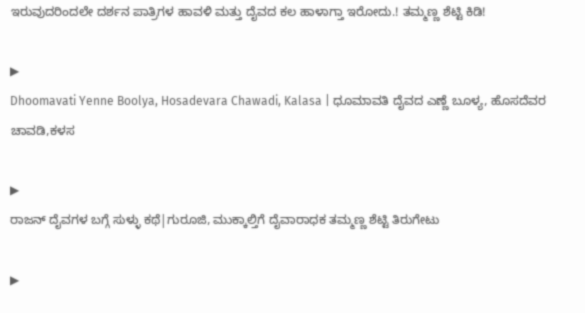ಇರುವುದರಿಂದಲೇ ದರ್ಶನ ಪಾತ್ರಿಗಳ ಹಾವಳಿ ಮತ್ತು ದೈವದ ಕಲ ಹಾಳಾಗ್ತಾ ಇರೋದು.! ತಮ್ಮಣ್ಣ ಶೆಟ್ಟಿ ಕಿಡಿ!

▶
Dhoomavati Yenne Boolya, Hosadevara Chawadi, Kalasa | ಧೂಮಾವತಿ ದೈವದ ಎಣ್ಣೆ ಬೂಳ್ಯ, ಹೊಸದೆವರ ಚಾವಡಿ,ಕಳಸ

▶
ರಾಜನ್ ದೈವಗಳ ಬಗ್ಗೆ ಸುಳ್ಳು ಕಥೆ|ಗುರೂಜಿ, ಮುಕ್ಕಾಲ್ತಿಗೆ ದೈವಾರಾಧಕ ತಮ್ಮಣ್ಣ ಶೆಟ್ಟಿ ತಿರುಗೇಟು

▶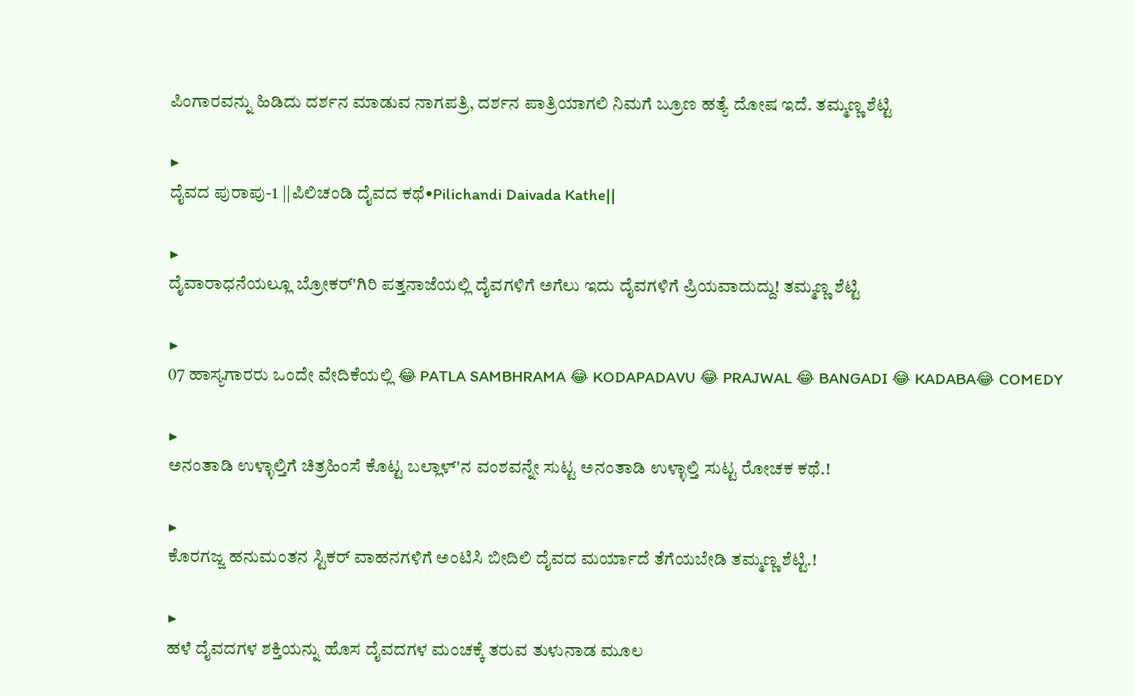ಪಿಂಗಾರವನ್ನು ಹಿಡಿದು ದರ್ಶನ ಮಾಡುವ ನಾಗಪತ್ರಿ, ದರ್ಶನ ಪಾತ್ರಿಯಾಗಲಿ ನಿಮಗೆ ಬ್ರೂಣ ಹತ್ಯೆ ದೋಷ ಇದೆ. ತಮ್ಮಣ್ಣ ಶೆಟ್ಟಿ

▶
ದೈವದ ಪುರಾಪು-1 ||ಪಿಲಿಚಂಡಿ ದೈವದ ಕಥೆ•Pilichandi Daivada Kathe||

▶
ದೈವಾರಾಧನೆಯಲ್ಲೂ ಬ್ರೋಕರ್'ಗಿರಿ ಪತ್ತನಾಜೆಯಲ್ಲಿ ದೈವಗಳಿಗೆ ಅಗೆಲು ಇದು ದೈವಗಳಿಗೆ ಪ್ರಿಯವಾದುದ್ದು! ತಮ್ಮಣ್ಣ ಶೆಟ್ಟಿ

▶
07 ಹಾಸ್ಯಗಾರರು ಒಂದೇ ವೇದಿಕೆಯಲ್ಲಿ 😂 PATLA SAMBHRAMA 😂 KODAPADAVU 😂 PRAJWAL 😂 BANGADI 😂 KADABA😂 COMEDY

▶
ಅನಂತಾಡಿ ಉಳ್ಳಾಲ್ತಿಗೆ ಚಿತ್ರಹಿಂಸೆ ಕೊಟ್ಟ ಬಲ್ಲಾಳ್'ನ ವಂಶವನ್ನೇ ಸುಟ್ಟ ಅನಂತಾಡಿ ಉಳ್ಳಾಲ್ತಿ ಸುಟ್ಟ ರೋಚಕ ಕಥೆ.!

▶
ಕೊರಗಜ್ಜ ಹನುಮಂತನ ಸ್ಟಿಕರ್ ವಾಹನಗಳಿಗೆ ಅಂಟಿಸಿ ಬೀದಿಲಿ ದೈವದ ಮರ್ಯಾದೆ ತೆಗೆಯಬೇಡಿ ತಮ್ಮಣ್ಣ ಶೆಟ್ಟಿ.!

▶
ಹಳೆ ದೈವದಗಳ ಶಕ್ತಿಯನ್ನು ಹೊಸ ದೈವದಗಳ ಮಂಚಕ್ಕೆ ತರುವ ತುಳುನಾಡ ಮೂಲ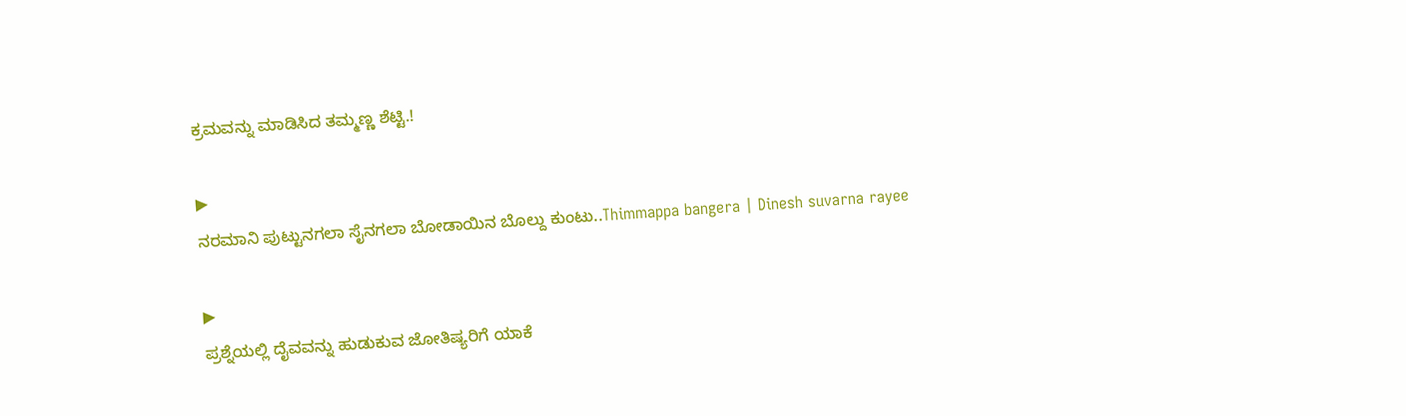ಕ್ರಮವನ್ನು ಮಾಡಿಸಿದ ತಮ್ಮಣ್ಣ ಶೆಟ್ಟಿ.!

▶
ನರಮಾನಿ ಪುಟ್ಟುನಗಲಾ ಸೈನಗಲಾ ಬೋಡಾಯಿನ ಬೊಲ್ದು ಕುಂಟು..Thimmappa bangera | Dinesh suvarna rayee

▶
ಪ್ರಶ್ನೆಯಲ್ಲಿ ದೈವವನ್ನು ಹುಡುಕುವ ಜೋತಿಷ್ಯರಿಗೆ ಯಾಕೆ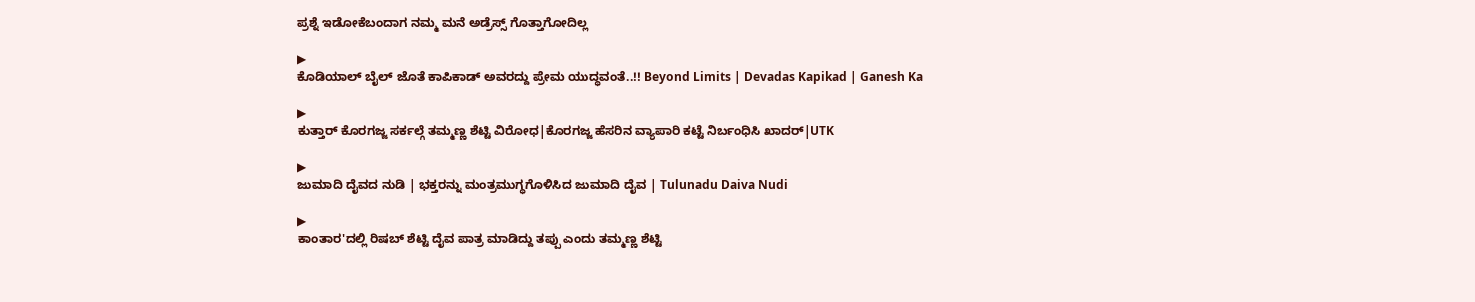ಪ್ರಶ್ನೆ ಇಡೋಕೆಬಂದಾಗ ನಮ್ಮ ಮನೆ ಅಡ್ರೆಸ್ಸ್ ಗೊತ್ತಾಗೋದಿಲ್ಲ

▶
ಕೊಡಿಯಾಲ್ ಬೈಲ್ ಜೊತೆ ಕಾಪಿಕಾಡ್ ಅವರದ್ದು ಪ್ರೇಮ ಯುದ್ಧವಂತೆ..!! Beyond Limits | Devadas Kapikad | Ganesh Ka

▶
ಕುತ್ತಾರ್ ಕೊರಗಜ್ಜ ಸರ್ಕಲ್ಗೆ ತಮ್ಮಣ್ಣ ಶೆಟ್ಟಿ ವಿರೋಧ|ಕೊರಗಜ್ಜ ಹೆಸರಿನ ವ್ಯಾಪಾರಿ ಕಟ್ಟೆ ನಿರ್ಬಂಧಿಸಿ ಖಾದರ್|UTK

▶
ಜುಮಾದಿ ದೈವದ ನುಡಿ | ಭಕ್ತರನ್ನು ಮಂತ್ರಮುಗ್ಧಗೊಳಿಸಿದ ಜುಮಾದಿ ದೈವ | Tulunadu Daiva Nudi

▶
ಕಾಂತಾರ'ದಲ್ಲಿ ರಿಷಬ್ ಶೆಟ್ಟಿ ದೈವ ಪಾತ್ರ ಮಾಡಿದ್ದು ತಪ್ಪು ಎಂದು ತಮ್ಮಣ್ಣ ಶೆಟ್ಟಿ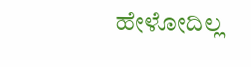ಹೇಳೋದಿಲ್ಲ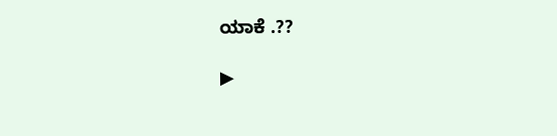ಯಾಕೆ .??

▶